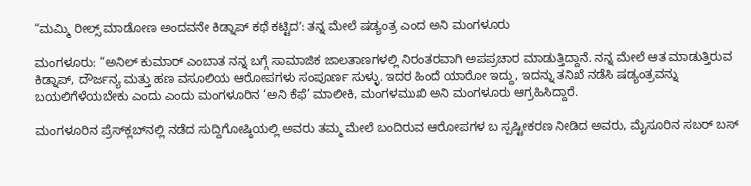“ಮಮ್ಮಿ ರೀಲ್ಸ್‌ ಮಾಡೋಣ ಅಂದವನೇ ಕಿಡ್ನಾಪ್‌ ಕಥೆ ಕಟ್ಟಿದʼ: ತನ್ನ ಮೇಲೆ ಷಡ್ಯಂತ್ರ ಎಂದ ಅನಿ ಮಂಗಳೂರು

ಮಂಗಳೂರು: “ಅನಿಲ್‌ ಕುಮಾರ್‌ ಎಂಬಾತ ನನ್ನ ಬಗ್ಗೆ ಸಾಮಾಜಿಕ ಜಾಲತಾಣಗಳಲ್ಲಿ ನಿರಂತರವಾಗಿ ಅಪಪ್ರಚಾರ ಮಾಡುತ್ತಿದ್ದಾನೆ. ನನ್ನ ಮೇಲೆ ಆತ ಮಾಡುತ್ತಿರುವ ಕಿಡ್ನಾಪ್‌, ದೌರ್ಜನ್ಯ ಮತ್ತು ಹಣ ವಸೂಲಿಯ ಆರೋಪಗಳು ಸಂಪೂರ್ಣ ಸುಳ್ಳು. ಇದರ ಹಿಂದೆ ಯಾರೋ ಇದ್ದು, ಇದನ್ನು ತನಿಖೆ ನಡೆಸಿ ಷಡ್ಯಂತ್ರವನ್ನು ಬಯಲಿಗೆಳೆಯಬೇಕು ಎಂದು ಎಂದು ಮಂಗಳೂರಿನ ‘ಅನಿ ಕೆಫೆ’ ಮಾಲೀಕಿ, ಮಂಗಳಮುಖಿ ಅನಿ ಮಂಗಳೂರು ಆಗ್ರಹಿಸಿದ್ದಾರೆ.

ಮಂಗಳೂರಿನ ಪ್ರೆಸ್‌ಕ್ಲಬ್‌ನಲ್ಲಿ ನಡೆದ ಸುದ್ದಿಗೋಷ್ಠಿಯಲ್ಲಿ ಅವರು ತಮ್ಮ ಮೇಲೆ ಬಂದಿರುವ ಆರೋಪಗಳ ಬ ಸ್ಪಷ್ಟೀಕರಣ ನೀಡಿದ ಅವರು, ಮೈಸೂರಿನ ಸಬರ್‌ ಬಸ್‌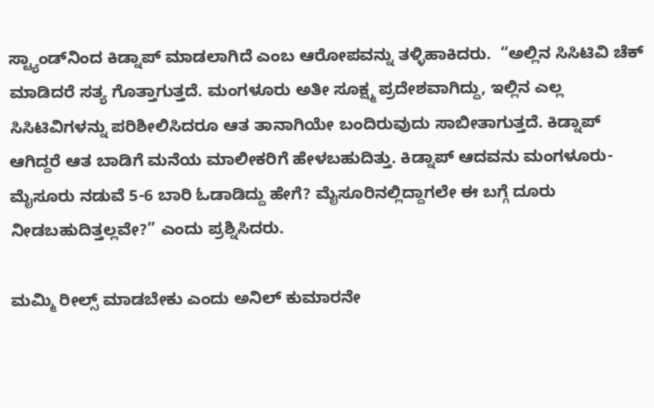ಸ್ಟ್ಯಾಂಡ್‌ನಿಂದ ಕಿಡ್ನಾಪ್‌ ಮಾಡಲಾಗಿದೆ ಎಂಬ ಆರೋಪವನ್ನು ತಳ್ಳಿಹಾಕಿದರು.  “ಅಲ್ಲಿನ ಸಿಸಿಟಿವಿ ಚೆಕ್‌ ಮಾಡಿದರೆ ಸತ್ಯ ಗೊತ್ತಾಗುತ್ತದೆ. ಮಂಗಳೂರು ಅತೀ ಸೂಕ್ಷ್ಮ ಪ್ರದೇಶವಾಗಿದ್ದು, ಇಲ್ಲಿನ ಎಲ್ಲ ಸಿಸಿಟಿವಿಗಳನ್ನು ಪರಿಶೀಲಿಸಿದರೂ ಆತ ತಾನಾಗಿಯೇ ಬಂದಿರುವುದು ಸಾಬೀತಾಗುತ್ತದೆ. ಕಿಡ್ನಾಪ್‌ ಆಗಿದ್ದರೆ ಆತ ಬಾಡಿಗೆ ಮನೆಯ ಮಾಲೀಕರಿಗೆ ಹೇಳಬಹುದಿತ್ತು. ಕಿಡ್ನಾಪ್‌ ಆದವನು ಮಂಗಳೂರು-ಮೈಸೂರು ನಡುವೆ 5-6 ಬಾರಿ ಓಡಾಡಿದ್ದು ಹೇಗೆ? ಮೈಸೂರಿನಲ್ಲಿದ್ದಾಗಲೇ ಈ ಬಗ್ಗೆ ದೂರು ನೀಡಬಹುದಿತ್ತಲ್ಲವೇ?” ಎಂದು ಪ್ರಶ್ನಿಸಿದರು.

ಮಮ್ಮಿ ರೀಲ್ಸ್ ಮಾಡಬೇಕು ಎಂದು ಅನಿಲ್ ಕುಮಾರನೇ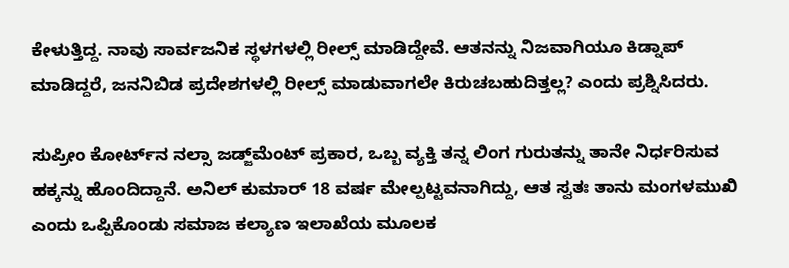ಕೇಳುತ್ತಿದ್ದ. ನಾವು ಸಾರ್ವಜನಿಕ ಸ್ಥಳಗಳಲ್ಲಿ ರೀಲ್ಸ್ ಮಾಡಿದ್ದೇವೆ. ಆತನನ್ನು ನಿಜವಾಗಿಯೂ ಕಿಡ್ನಾಪ್ ಮಾಡಿದ್ದರೆ, ಜನನಿಬಿಡ ಪ್ರದೇಶಗಳಲ್ಲಿ ರೀಲ್ಸ್ ಮಾಡುವಾಗಲೇ ಕಿರುಚಬಹುದಿತ್ತಲ್ಲ? ಎಂದು ಪ್ರಶ್ನಿಸಿದರು.

ಸುಪ್ರೀಂ ಕೋರ್ಟ್‌ನ ನಲ್ಸಾ ಜಡ್ಜ್‌ಮೆಂಟ್ ಪ್ರಕಾರ, ಒಬ್ಬ ವ್ಯಕ್ತಿ ತನ್ನ ಲಿಂಗ ಗುರುತನ್ನು ತಾನೇ ನಿರ್ಧರಿಸುವ ಹಕ್ಕನ್ನು ಹೊಂದಿದ್ದಾನೆ. ಅನಿಲ್ ಕುಮಾರ್ 18 ವರ್ಷ ಮೇಲ್ಪಟ್ಟವನಾಗಿದ್ದು, ಆತ ಸ್ವತಃ ತಾನು ಮಂಗಳಮುಖಿ ಎಂದು ಒಪ್ಪಿಕೊಂಡು ಸಮಾಜ ಕಲ್ಯಾಣ ಇಲಾಖೆಯ ಮೂಲಕ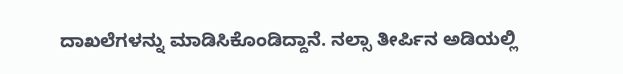ದಾಖಲೆಗಳನ್ನು ಮಾಡಿಸಿಕೊಂಡಿದ್ದಾನೆ. ನಲ್ಸಾ ತೀರ್ಪಿನ ಅಡಿಯಲ್ಲಿ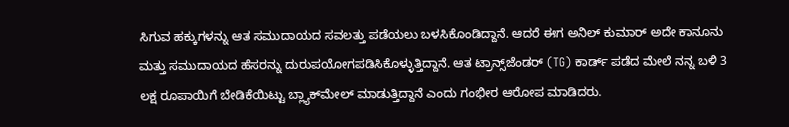ಸಿಗುವ ಹಕ್ಕುಗಳನ್ನು ಆತ ಸಮುದಾಯದ ಸವಲತ್ತು ಪಡೆಯಲು ಬಳಸಿಕೊಂಡಿದ್ದಾನೆ. ಆದರೆ ಈಗ ಅನಿಲ್ ಕುಮಾರ್ ಅದೇ ಕಾನೂನು ಮತ್ತು ಸಮುದಾಯದ ಹೆಸರನ್ನು ದುರುಪಯೋಗಪಡಿಸಿಕೊಳ್ಳುತ್ತಿದ್ದಾನೆ. ಆತ ಟ್ರಾನ್ಸ್‌ಜೆಂಡರ್ (TG) ಕಾರ್ಡ್ ಪಡೆದ ಮೇಲೆ ನನ್ನ ಬಳಿ 3 ಲಕ್ಷ ರೂಪಾಯಿಗೆ ಬೇಡಿಕೆಯಿಟ್ಟು ಬ್ಲ್ಯಾಕ್‌ಮೇಲ್ ಮಾಡುತ್ತಿದ್ದಾನೆ ಎಂದು ಗಂಭೀರ ಆರೋಪ ಮಾಡಿದರು.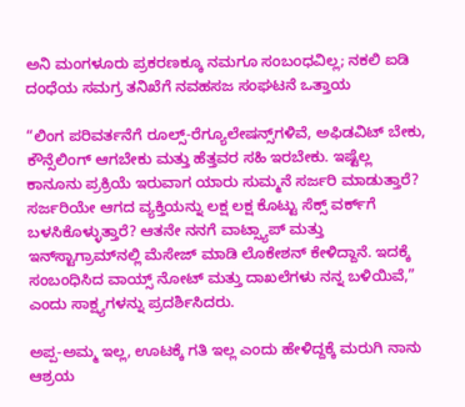ಅನಿ ಮಂಗಳೂರು ಪ್ರಕರಣಕ್ಕೂ ನಮಗೂ ಸಂಬಂಧವಿಲ್ಲ; ನಕಲಿ ಐಡಿ ದಂಧೆಯ ಸಮಗ್ರ ತನಿಖೆಗೆ ನವಹಸಜ ಸಂಘಟನೆ ಒತ್ತಾಯ

“ಲಿಂಗ ಪರಿವರ್ತನೆಗೆ ರೂಲ್ಸ್‌-ರೆಗ್ಯೂಲೇಷನ್ಸ್‌ಗಳಿವೆ, ಅಫಿಡವಿಟ್‌ ಬೇಕು, ಕೌನ್ಸೆಲಿಂಗ್‌ ಆಗಬೇಕು ಮತ್ತು ಹೆತ್ತವರ ಸಹಿ ಇರಬೇಕು. ಇಷ್ಟೆಲ್ಲ ಕಾನೂನು ಪ್ರಕ್ರಿಯೆ ಇರುವಾಗ ಯಾರು ಸುಮ್ಮನೆ ಸರ್ಜರಿ ಮಾಡುತ್ತಾರೆ? ಸರ್ಜರಿಯೇ ಆಗದ ವ್ಯಕ್ತಿಯನ್ನು ಲಕ್ಷ ಲಕ್ಷ ಕೊಟ್ಟು ಸೆಕ್ಸ್‌ ವರ್ಕ್‌ಗೆ ಬಳಸಿಕೊಳ್ಳುತ್ತಾರೆ? ಆತನೇ ನನಗೆ ವಾಟ್ಸ್ಯಾಪ್‌ ಮತ್ತು ಇನ್‌ಸ್ಟಾಗ್ರಾಮ್‌ನಲ್ಲಿ ಮೆಸೇಜ್‌ ಮಾಡಿ ಲೊಕೇಶನ್‌ ಕೇಳಿದ್ದಾನೆ. ಇದಕ್ಕೆ ಸಂಬಂಧಿಸಿದ ವಾಯ್ಸ್‌ ನೋಟ್‌ ಮತ್ತು ದಾಖಲೆಗಳು ನನ್ನ ಬಳಿಯಿವೆ,” ಎಂದು ಸಾಕ್ಷ್ಯಗಳನ್ನು ಪ್ರದರ್ಶಿಸಿದರು.

ಅಪ್ಪ-ಅಮ್ಮ ಇಲ್ಲ, ಊಟಕ್ಕೆ ಗತಿ ಇಲ್ಲ ಎಂದು ಹೇಳಿದ್ದಕ್ಕೆ ಮರುಗಿ ನಾನು ಆಶ್ರಯ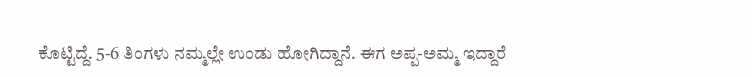ಕೊಟ್ಟಿದ್ದೆ. 5-6 ತಿಂಗಳು ನಮ್ಮಲ್ಲೇ ಉಂಡು ಹೋಗಿದ್ದಾನೆ. ಈಗ ಅಪ್ಪ-ಅಮ್ಮ ಇದ್ದಾರೆ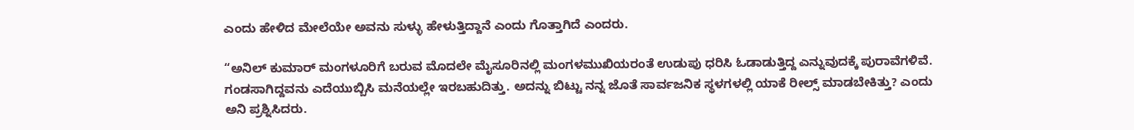ಎಂದು ಹೇಳಿದ ಮೇಲೆಯೇ ಅವನು ಸುಳ್ಳು ಹೇಳುತ್ತಿದ್ದಾನೆ ಎಂದು ಗೊತ್ತಾಗಿದೆ ಎಂದರು.

“ಅನಿಲ್‌ ಕುಮಾರ್‌ ಮಂಗಳೂರಿಗೆ ಬರುವ ಮೊದಲೇ ಮೈಸೂರಿನಲ್ಲಿ ಮಂಗಳಮುಖಿಯರಂತೆ ಉಡುಪು ಧರಿಸಿ ಓಡಾಡುತ್ತಿದ್ದ ಎನ್ನುವುದಕ್ಕೆ ಪುರಾವೆಗಳಿವೆ.  ಗಂಡಸಾಗಿದ್ದವನು ಎದೆಯುಬ್ಬಿಸಿ ಮನೆಯಲ್ಲೇ ಇರಬಹುದಿತ್ತು. ಅದನ್ನು ಬಿಟ್ಟು ನನ್ನ ಜೊತೆ ಸಾರ್ವಜನಿಕ ಸ್ಥಳಗಳಲ್ಲಿ ಯಾಕೆ ರೀಲ್ಸ್ ಮಾಡಬೇಕಿತ್ತು? ಎಂದು ಅನಿ ಪ್ರಶ್ನಿಸಿದರು.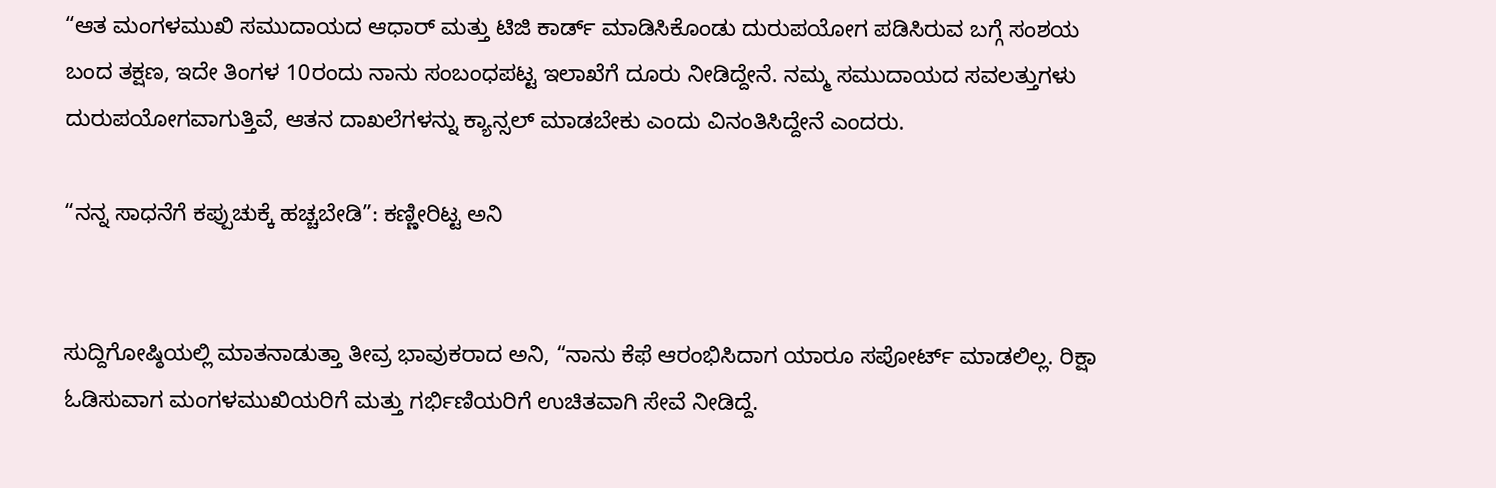“ಆತ ಮಂಗಳಮುಖಿ ಸಮುದಾಯದ ಆಧಾರ್ ಮತ್ತು ಟಿಜಿ ಕಾರ್ಡ್ ಮಾಡಿಸಿಕೊಂಡು ದುರುಪಯೋಗ ಪಡಿಸಿರುವ ಬಗ್ಗೆ ಸಂಶಯ ಬಂದ ತಕ್ಷಣ, ಇದೇ ತಿಂಗಳ 10ರಂದು ನಾನು ಸಂಬಂಧಪಟ್ಟ ಇಲಾಖೆಗೆ ದೂರು ನೀಡಿದ್ದೇನೆ. ನಮ್ಮ ಸಮುದಾಯದ ಸವಲತ್ತುಗಳು ದುರುಪಯೋಗವಾಗುತ್ತಿವೆ, ಆತನ ದಾಖಲೆಗಳನ್ನು ಕ್ಯಾನ್ಸಲ್ ಮಾಡಬೇಕು ಎಂದು ವಿನಂತಿಸಿದ್ದೇನೆ ಎಂದರು.

“ನನ್ನ ಸಾಧನೆಗೆ ಕಪ್ಪುಚುಕ್ಕೆ ಹಚ್ಚಬೇಡಿ”: ಕಣ್ಣೀರಿಟ್ಟ ಅನಿ


ಸುದ್ದಿಗೋಷ್ಠಿಯಲ್ಲಿ ಮಾತನಾಡುತ್ತಾ ತೀವ್ರ ಭಾವುಕರಾದ ಅನಿ, “ನಾನು ಕೆಫೆ ಆರಂಭಿಸಿದಾಗ ಯಾರೂ ಸಪೋರ್ಟ್‌ ಮಾಡಲಿಲ್ಲ. ರಿಕ್ಷಾ ಓಡಿಸುವಾಗ ಮಂಗಳಮುಖಿಯರಿಗೆ ಮತ್ತು ಗರ್ಭಿಣಿಯರಿಗೆ ಉಚಿತವಾಗಿ ಸೇವೆ ನೀಡಿದ್ದೆ.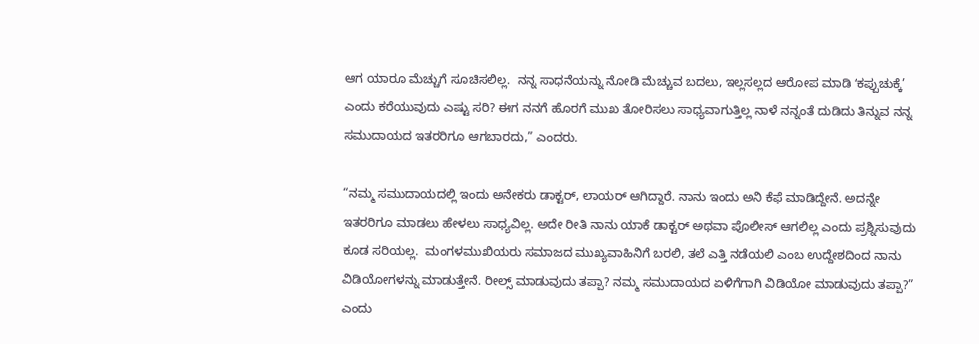ಆಗ ಯಾರೂ ಮೆಚ್ಚುಗೆ ಸೂಚಿಸಲಿಲ್ಲ.  ನನ್ನ ಸಾಧನೆಯನ್ನು ನೋಡಿ ಮೆಚ್ಚುವ ಬದಲು, ಇಲ್ಲಸಲ್ಲದ ಆರೋಪ ಮಾಡಿ ʻಕಪ್ಪುಚುಕ್ಕೆ’ ಎಂದು ಕರೆಯುವುದು ಎಷ್ಟು ಸರಿ? ಈಗ ನನಗೆ ಹೊರಗೆ ಮುಖ ತೋರಿಸಲು ಸಾಧ್ಯವಾಗುತ್ತಿಲ್ಲ ನಾಳೆ ನನ್ನಂತೆ ದುಡಿದು ತಿನ್ನುವ ನನ್ನ ಸಮುದಾಯದ ಇತರರಿಗೂ ಆಗಬಾರದು,” ಎಂದರು.

“ನಮ್ಮ ಸಮುದಾಯದಲ್ಲಿ ಇಂದು ಅನೇಕರು ಡಾಕ್ಟರ್, ಲಾಯರ್ ಆಗಿದ್ದಾರೆ. ನಾನು ಇಂದು ಅನಿ ಕೆಫೆ ಮಾಡಿದ್ದೇನೆ. ಅದನ್ನೇ ಇತರರಿಗೂ ಮಾಡಲು ಹೇಳಲು ಸಾಧ್ಯವಿಲ್ಲ. ಅದೇ ರೀತಿ ನಾನು ಯಾಕೆ ಡಾಕ್ಟರ್ ಅಥವಾ ಪೊಲೀಸ್ ಆಗಲಿಲ್ಲ ಎಂದು ಪ್ರಶ್ನಿಸುವುದು ಕೂಡ ಸರಿಯಲ್ಲ.  ಮಂಗಳಮುಖಿಯರು ಸಮಾಜದ ಮುಖ್ಯವಾಹಿನಿಗೆ ಬರಲಿ, ತಲೆ ಎತ್ತಿ ನಡೆಯಲಿ ಎಂಬ ಉದ್ದೇಶದಿಂದ ನಾನು ವಿಡಿಯೋಗಳನ್ನು ಮಾಡುತ್ತೇನೆ. ರೀಲ್ಸ್ ಮಾಡುವುದು ತಪ್ಪಾ? ನಮ್ಮ ಸಮುದಾಯದ ಏಳಿಗೆಗಾಗಿ ವಿಡಿಯೋ ಮಾಡುವುದು ತಪ್ಪಾ?” ಎಂದು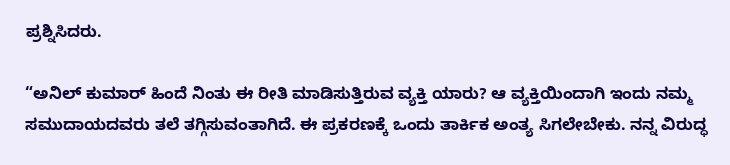ಪ್ರಶ್ನಿಸಿದರು.

“ಅನಿಲ್ ಕುಮಾರ್ ಹಿಂದೆ ನಿಂತು ಈ ರೀತಿ ಮಾಡಿಸುತ್ತಿರುವ ವ್ಯಕ್ತಿ ಯಾರು? ಆ ವ್ಯಕ್ತಿಯಿಂದಾಗಿ ಇಂದು ನಮ್ಮ ಸಮುದಾಯದವರು ತಲೆ ತಗ್ಗಿಸುವಂತಾಗಿದೆ. ಈ ಪ್ರಕರಣಕ್ಕೆ ಒಂದು ತಾರ್ಕಿಕ ಅಂತ್ಯ ಸಿಗಲೇಬೇಕು. ನನ್ನ ವಿರುದ್ಧ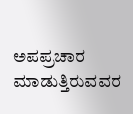ಅಪಪ್ರಚಾರ ಮಾಡುತ್ತಿರುವವರ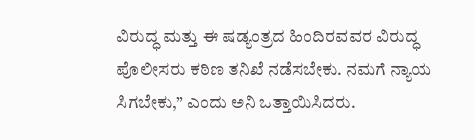ವಿರುದ್ಧ ಮತ್ತು ಈ ಷಡ್ಯಂತ್ರದ ಹಿಂದಿರವವರ ವಿರುದ್ಧ ಪೊಲೀಸರು ಕಠಿಣ ತನಿಖೆ ನಡೆಸಬೇಕು. ನಮಗೆ ನ್ಯಾಯ ಸಿಗಬೇಕು,” ಎಂದು ಅನಿ ಒತ್ತಾಯಿಸಿದರು.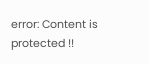error: Content is protected !!